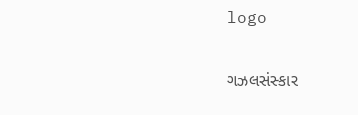logo

ગઝલસંસ્કાર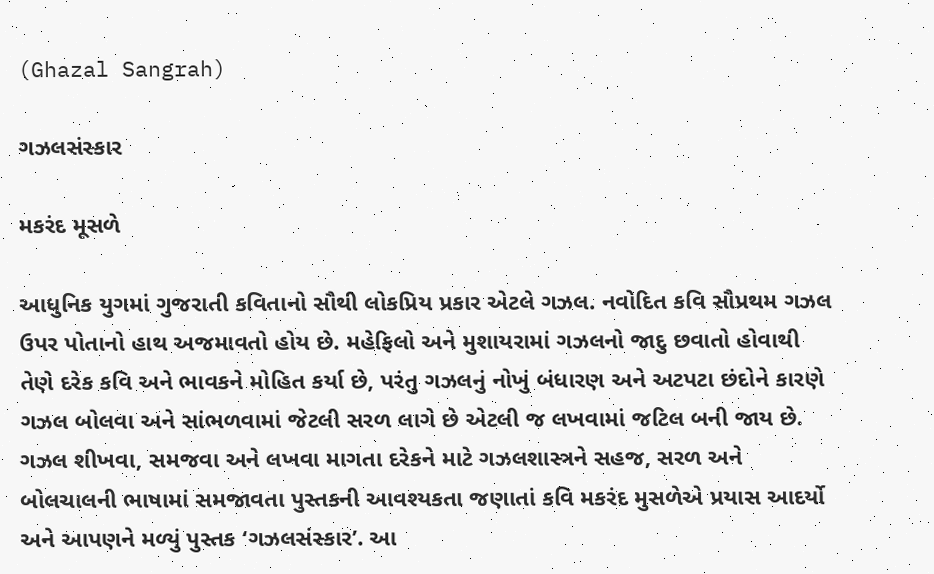(Ghazal Sangrah)

ગઝલસંસ્કાર

મકરંદ મૂસળે

આધુનિક યુગમાં ગુજરાતી કવિતાનો સૌથી લોકપ્રિય પ્રકાર એટલે ગઝલ. નવોદિત કવિ સૌપ્રથમ ગઝલ ઉપર પોતાનો હાથ અજમાવતો હોય છે. મહેફિલો અને મુશાયરામાં ગઝલનો જાદુ છવાતો હોવાથી તેણે દરેક કવિ અને ભાવકને મોહિત કર્યા છે, પરંતુ ગઝલનું નોખું બંધારણ અને અટપટા છંદોને કારણે ગઝલ બોલવા અને સાંભળવામાં જેટલી સરળ લાગે છે એટલી જ લખવામાં જટિલ બની જાય છે. ગઝલ શીખવા, સમજવા અને લખવા માગતા દરેકને માટે ગઝલશાસ્ત્રને સહજ, સરળ અને બોલચાલની ભાષામાં સમજાવતા પુસ્તકની આવશ્યકતા જણાતાં કવિ મકરંદ મુસળેએ પ્રયાસ આદર્યો અને આપણને મળ્યું પુસ્તક ‘ગઝલસંસ્કાર’. આ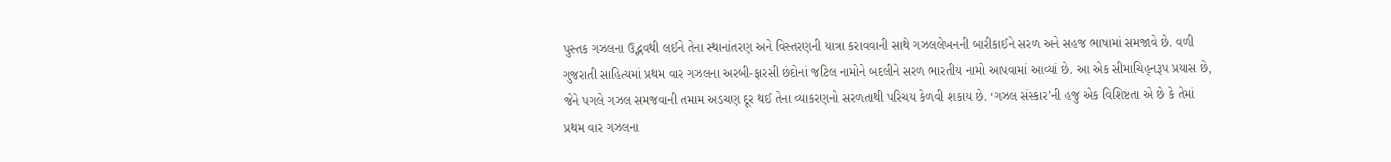પુસ્તક ગઝલના ઉદ્ભવથી લઈને તેના સ્થાનાંતરણ અને વિસ્તરણની યાત્રા કરાવવાની સાથે ગઝલલેખનની બારીકાઈને સરળ અને સહજ ભાષામાં સમજાવે છે. વળી ગુજરાતી સાહિત્યમાં પ્રથમ વાર ગઝલના અરબી-ફારસી છંદોનાં જટિલ નામોને બદલીને સરળ ભારતીય નામો આપવામાં આવ્યાં છે. આ એક સીમાચિહ્‌નરૂપ પ્રયાસ છે, જેને પગલે ગઝલ સમજવાની તમામ અડચણ દૂર થઈ તેના વ્યાકરણનો સરળતાથી પરિચય કેળવી શકાય છે. ‘ગઝલ સંસ્કાર’ની હજુ એક વિશિષ્ટતા એ છે કે તેમાં પ્રથમ વાર ગઝલના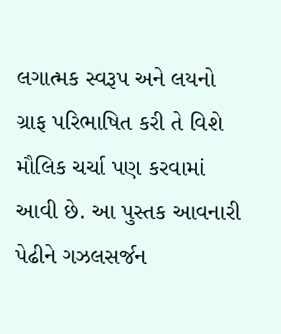લગાત્મક સ્વરૂપ અને લયનો ગ્રાફ પરિભાષિત કરી તે વિશે મૌલિક ચર્ચા પણ કરવામાં આવી છે. આ પુસ્તક આવનારી પેઢીને ગઝલસર્જન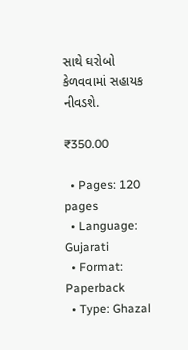સાથે ઘરોબો કેળવવામાં સહાયક નીવડશે.

₹350.00

  • Pages: 120 pages
  • Language: Gujarati
  • Format: Paperback
  • Type: Ghazal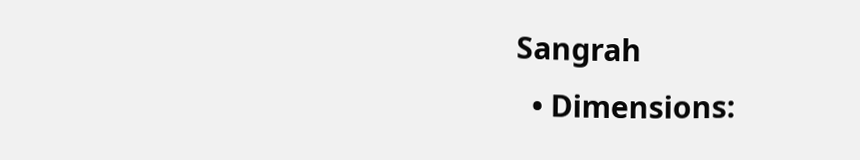Sangrah
  • Dimensions: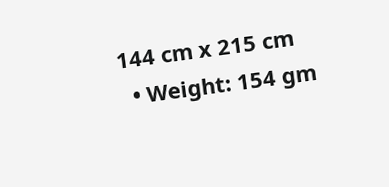144 cm x 215 cm
  • Weight: 154 gm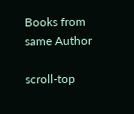Books from same Author

scroll-top